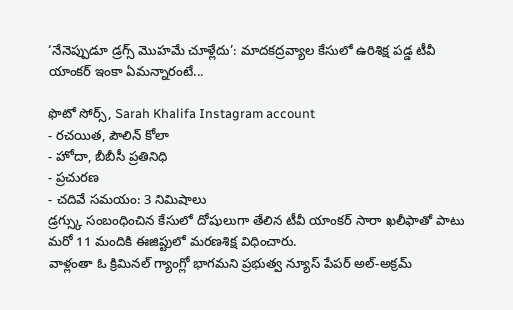‘నేనెప్పుడూ డ్రగ్స్ మొహమే చూళ్లేదు’: మాదకద్రవ్యాల కేసులో ఉరిశిక్ష పడ్డ టీవీ యాంకర్ ఇంకా ఏమన్నారంటే...

ఫొటో సోర్స్, Sarah Khalifa Instagram account
- రచయిత, పౌలిన్ కోలా
- హోదా, బీబీసీ ప్రతినిధి
- ప్రచురణ
- చదివే సమయం: 3 నిమిషాలు
డ్రగ్స్కు సంబంధించిన కేసులో దోషులుగా తేలిన టీవీ యాంకర్ సారా ఖలీఫాతో పాటు మరో 11 మందికి ఈజిప్టులో మరణశిక్ష విధించారు.
వాళ్లంతా ఓ క్రిమినల్ గ్యాంగ్లో భాగమని ప్రభుత్వ న్యూస్ పేపర్ అల్-అక్రమ్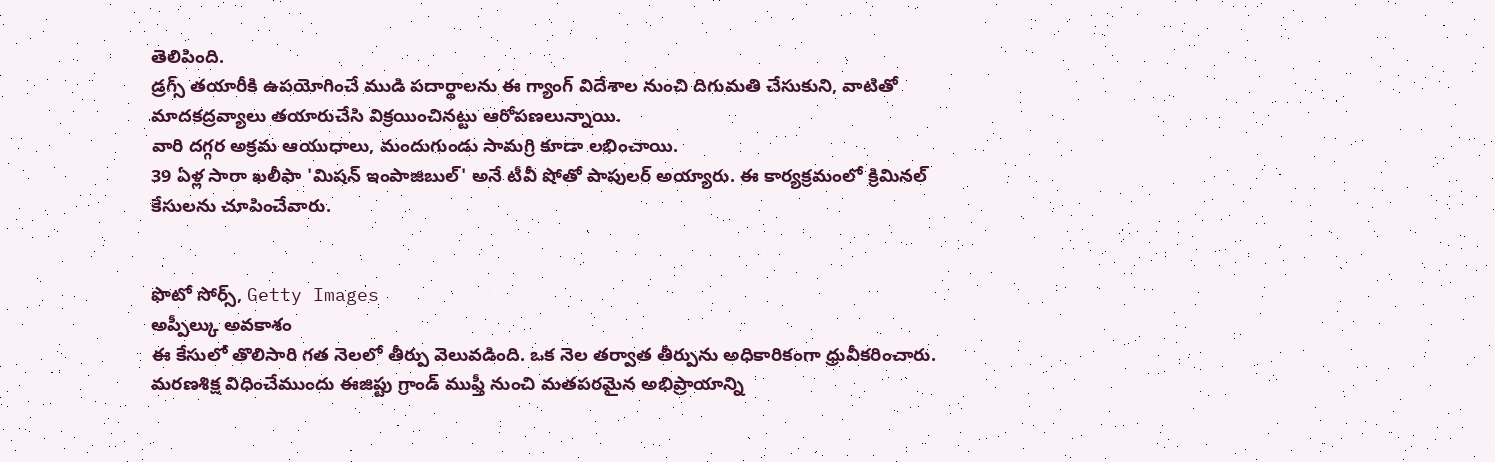తెలిపింది.
డ్రగ్స్ తయారీకి ఉపయోగించే ముడి పదార్థాలను ఈ గ్యాంగ్ విదేశాల నుంచి దిగుమతి చేసుకుని, వాటితో మాదకద్రవ్యాలు తయారుచేసి విక్రయించినట్టు ఆరోపణలున్నాయి.
వారి దగ్గర అక్రమ ఆయుధాలు, మందుగుండు సామగ్రి కూడా లభించాయి.
39 ఏళ్ల సారా ఖలీఫా 'మిషన్ ఇంపాజిబుల్' అనే టీవీ షోతో పాపులర్ అయ్యారు. ఈ కార్యక్రమంలో క్రిమినల్ కేసులను చూపించేవారు.


ఫొటో సోర్స్, Getty Images
అప్పీల్కు అవకాశం
ఈ కేసులో తొలిసారి గత నెలలో తీర్పు వెలువడింది. ఒక నెల తర్వాత తీర్పును అధికారికంగా ధ్రువీకరించారు.
మరణశిక్ష విధించేముందు ఈజిప్టు గ్రాండ్ ముఫ్తీ నుంచి మతపరమైన అభిప్రాయాన్ని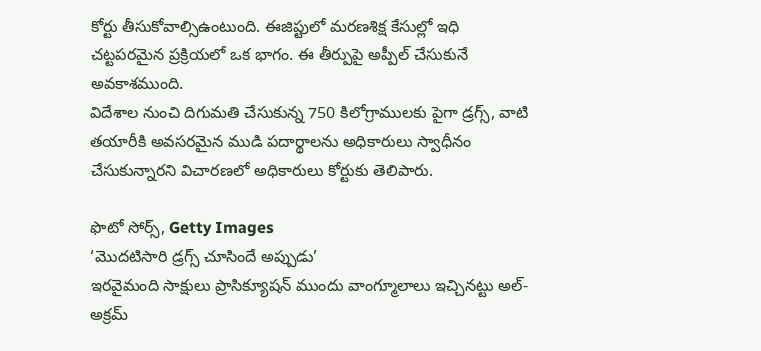కోర్టు తీసుకోవాల్సిఉంటుంది. ఈజిప్టులో మరణశిక్ష కేసుల్లో ఇధి చట్టపరమైన ప్రక్రియలో ఒక భాగం. ఈ తీర్పుపై అప్పీల్ చేసుకునే అవకాశముంది.
విదేశాల నుంచి దిగుమతి చేసుకున్న 750 కిలోగ్రాములకు పైగా డ్రగ్స్, వాటి తయారీకి అవసరమైన ముడి పదార్థాలను అధికారులు స్వాధీనం చేసుకున్నారని విచారణలో అధికారులు కోర్టుకు తెలిపారు.

ఫొటో సోర్స్, Getty Images
‘మొదటిసారి డ్రగ్స్ చూసిందే అప్పుడు’
ఇరవైమంది సాక్షులు ప్రాసిక్యూషన్ ముందు వాంగ్మూలాలు ఇచ్చినట్టు అల్-అక్రమ్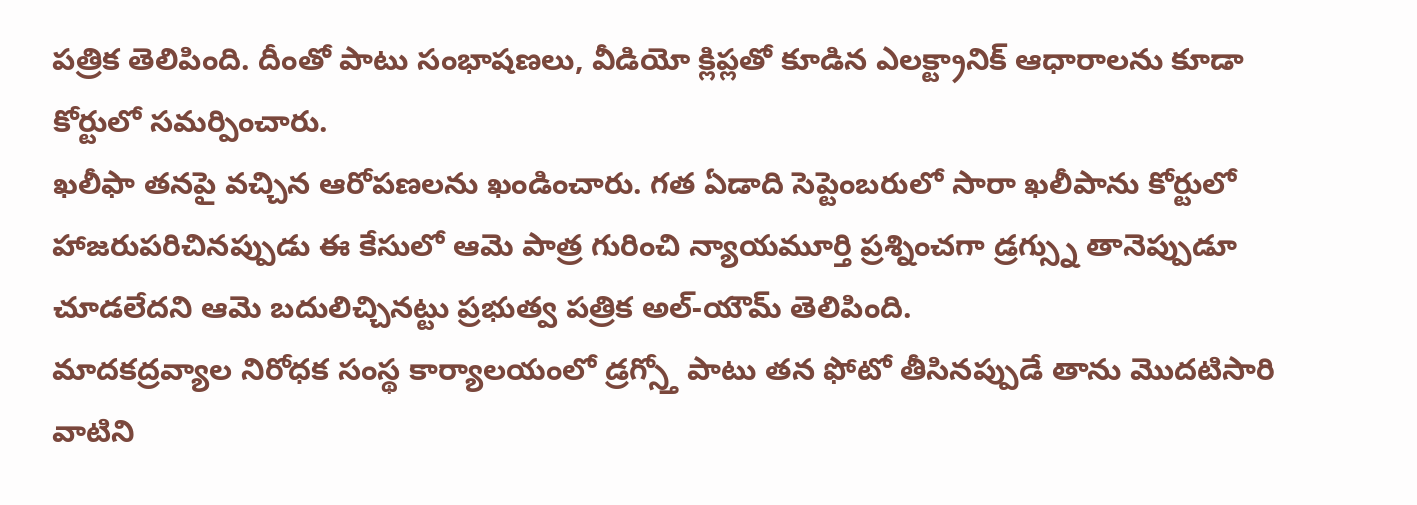పత్రిక తెలిపింది. దీంతో పాటు సంభాషణలు, వీడియో క్లిప్లతో కూడిన ఎలక్ట్రానిక్ ఆధారాలను కూడా కోర్టులో సమర్పించారు.
ఖలీఫా తనపై వచ్చిన ఆరోపణలను ఖండించారు. గత ఏడాది సెప్టెంబరులో సారా ఖలీపాను కోర్టులో హాజరుపరిచినప్పుడు ఈ కేసులో ఆమె పాత్ర గురించి న్యాయమూర్తి ప్రశ్నించగా డ్రగ్స్ను తానెప్పుడూ చూడలేదని ఆమె బదులిచ్చినట్టు ప్రభుత్వ పత్రిక అల్-యౌమ్ తెలిపింది.
మాదకద్రవ్యాల నిరోధక సంస్థ కార్యాలయంలో డ్రగ్స్తో పాటు తన ఫోటో తీసినప్పుడే తాను మొదటిసారి వాటిని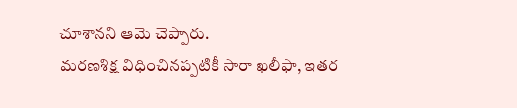చూశానని ఆమె చెప్పారు.
మరణశిక్ష విధించినప్పటికీ సారా ఖలీఫా, ఇతర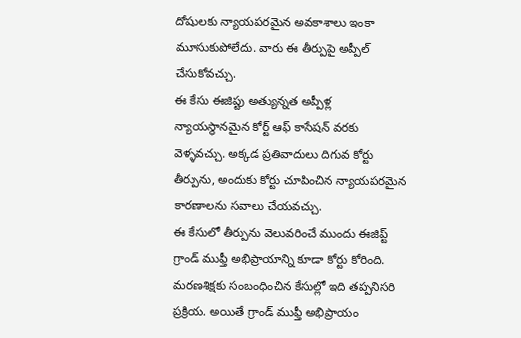దోషులకు న్యాయపరమైన అవకాశాలు ఇంకా మూసుకుపోలేదు. వారు ఈ తీర్పుపై అప్పీల్ చేసుకోవచ్చు.
ఈ కేసు ఈజిప్టు అత్యున్నత అప్పీళ్ల న్యాయస్థానమైన కోర్ట్ ఆఫ్ కాసేషన్ వరకు వెళ్ళవచ్చు. అక్కడ ప్రతివాదులు దిగువ కోర్టు తీర్పును, అందుకు కోర్టు చూపించిన న్యాయపరమైన కారణాలను సవాలు చేయవచ్చు.
ఈ కేసులో తీర్పును వెలువరించే ముందు ఈజిప్ట్ గ్రాండ్ ముఫ్తీ అభిప్రాయాన్ని కూడా కోర్టు కోరింది. మరణశిక్షకు సంబంధించిన కేసుల్లో ఇది తప్పనిసరి ప్రక్రియ. అయితే గ్రాండ్ ముఫ్తీ అభిప్రాయం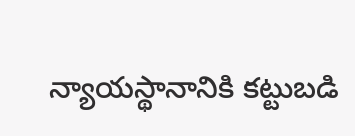న్యాయస్థానానికి కట్టుబడి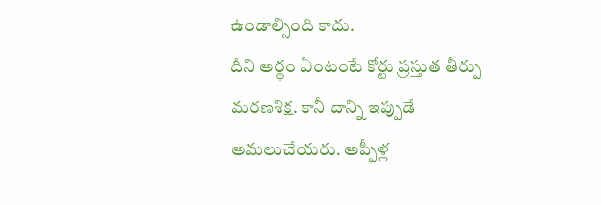ఉండాల్సింది కాదు.
దీని అర్థం ఏంటంటే కోర్టు ప్రస్తుత తీర్పు మరణశిక్ష. కానీ దాన్ని ఇప్పుడే అమలుచేయరు. అప్పీళ్ల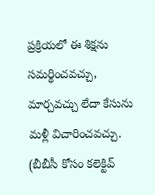ప్రక్రియలో ఈ శిక్షను సమర్థించవచ్చు, మార్చవచ్చు లేదా కేసును మళ్లీ విచారించవచ్చు.
(బీబీసీ కోసం కలెక్టివ్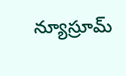న్యూస్రూమ్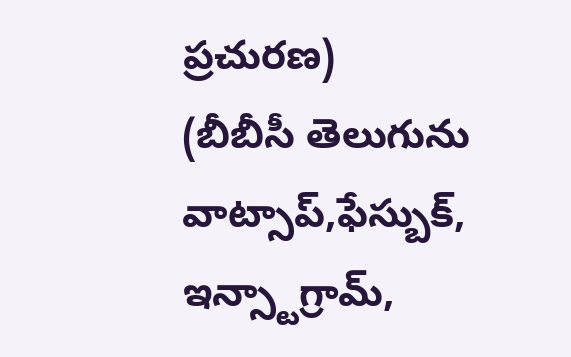ప్రచురణ)
(బీబీసీ తెలుగును వాట్సాప్,ఫేస్బుక్, ఇన్స్టాగ్రామ్,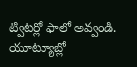ట్విటర్లో ఫాలో అవ్వండి. యూట్యూబ్లో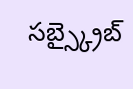సబ్స్క్రైబ్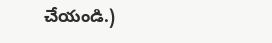చేయండి.)